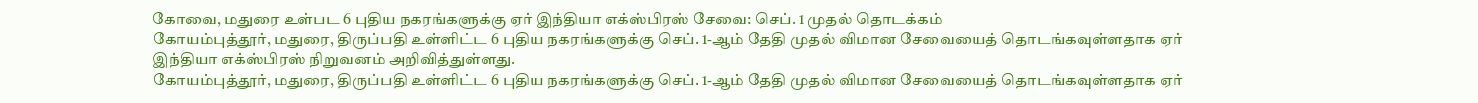கோவை, மதுரை உள்பட 6 புதிய நகரங்களுக்கு ஏர் இந்தியா எக்ஸ்பிரஸ் சேவை: செப். 1 முதல் தொடக்கம்
கோயம்புத்தூர், மதுரை, திருப்பதி உள்ளிட்ட 6 புதிய நகரங்களுக்கு செப். 1-ஆம் தேதி முதல் விமான சேவையைத் தொடங்கவுள்ளதாக ஏர் இந்தியா எக்ஸ்பிரஸ் நிறுவனம் அறிவித்துள்ளது.
கோயம்புத்தூர், மதுரை, திருப்பதி உள்ளிட்ட 6 புதிய நகரங்களுக்கு செப். 1-ஆம் தேதி முதல் விமான சேவையைத் தொடங்கவுள்ளதாக ஏர்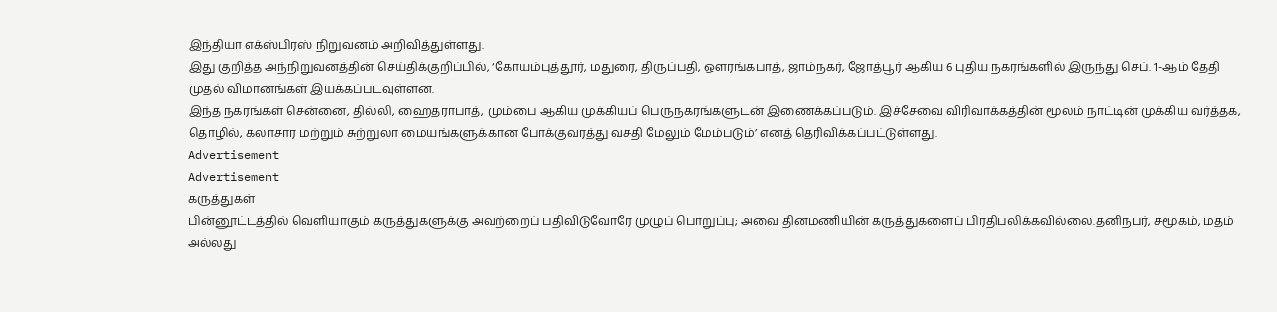இந்தியா எக்ஸ்பிரஸ் நிறுவனம் அறிவித்துள்ளது.
இது குறித்த அந்நிறுவனத்தின் செய்திக்குறிப்பில், ‘கோயம்புத்தூர், மதுரை, திருப்பதி, ஔரங்கபாத், ஜாம்நகர், ஜோத்பூர் ஆகிய 6 புதிய நகரங்களில் இருந்து செப். 1-ஆம் தேதி முதல் விமானங்கள் இயக்கப்படவுள்ளன.
இந்த நகரங்கள் சென்னை, தில்லி, ஹைதராபாத், மும்பை ஆகிய முக்கியப் பெருநகரங்களுடன் இணைக்கப்படும். இச்சேவை விரிவாக்கத்தின் மூலம் நாட்டின் முக்கிய வர்த்தக, தொழில், கலாசார மற்றும் சுற்றுலா மையங்களுக்கான போக்குவரத்து வசதி மேலும் மேம்படும்’ எனத் தெரிவிக்கப்பட்டுள்ளது.
Advertisement
Advertisement
கருத்துகள்
பின்னூட்டத்தில் வெளியாகும் கருத்துகளுக்கு அவற்றைப் பதிவிடுவோரே முழுப் பொறுப்பு; அவை தினமணியின் கருத்துகளைப் பிரதிபலிக்கவில்லை.தனிநபர், சமூகம், மதம் அல்லது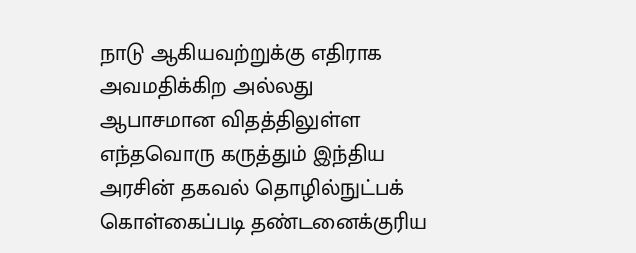நாடு ஆகியவற்றுக்கு எதிராக அவமதிக்கிற அல்லது ஆபாசமான விதத்திலுள்ள எந்தவொரு கருத்தும் இந்திய அரசின் தகவல் தொழில்நுட்பக் கொள்கைப்படி தண்டனைக்குரிய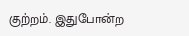குற்றம். இதுபோன்ற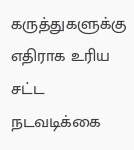கருத்துகளுக்கு எதிராக உரிய சட்ட நடவடிக்கை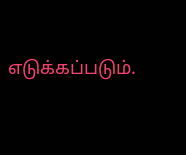எடுக்கப்படும்.